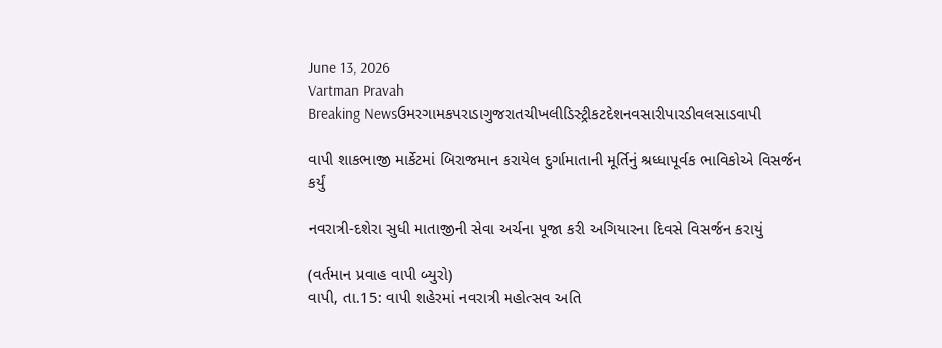June 13, 2026
Vartman Pravah
Breaking Newsઉમરગામકપરાડાગુજરાતચીખલીડિસ્ટ્રીકટદેશનવસારીપારડીવલસાડવાપી

વાપી શાકભાજી માર્કેટમાં બિરાજમાન કરાયેલ દુર્ગામાતાની મૂર્તિનું શ્રધ્‍ધાપૂર્વક ભાવિકોએ વિસર્જન કર્યું

નવરાત્રી-દશેરા સુધી માતાજીની સેવા અર્ચના પૂજા કરી અગિયારના દિવસે વિસર્જન કરાયું

(વર્તમાન પ્રવાહ વાપી બ્‍યુરો)
વાપી, તા.15: વાપી શહેરમાં નવરાત્રી મહોત્‍સવ અતિ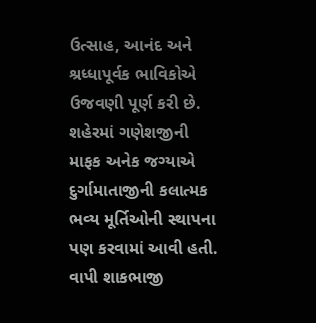ઉત્‍સાહ, આનંદ અને શ્રધ્‍ધાપૂર્વક ભાવિકોએ ઉજવણી પૂર્ણ કરી છે. શહેરમાં ગણેશજીની માફક અનેક જગ્‍યાએ દુર્ગામાતાજીની કલાત્‍મક ભવ્‍ય મૂર્તિઓની સ્‍થાપના પણ કરવામાં આવી હતી. વાપી શાકભાજી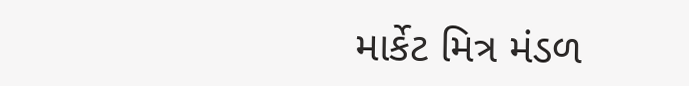માર્કેટ મિત્ર મંડળ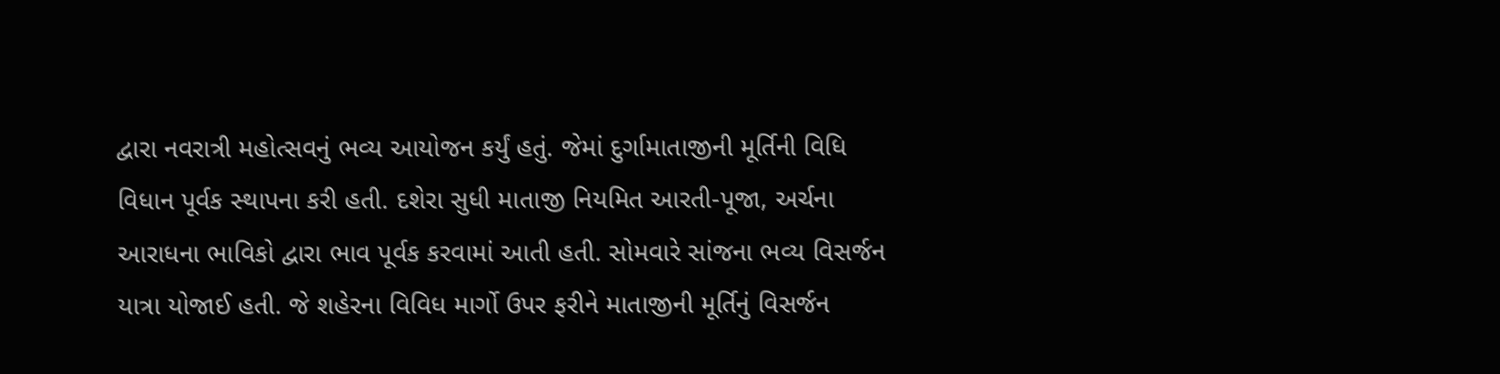દ્વારા નવરાત્રી મહોત્‍સવનું ભવ્‍ય આયોજન કર્યું હતું. જેમાં દુર્ગામાતાજીની મૂર્તિની વિધિ વિધાન પૂર્વક સ્‍થાપના કરી હતી. દશેરા સુધી માતાજી નિયમિત આરતી-પૂજા, અર્ચના આરાધના ભાવિકો દ્વારા ભાવ પૂર્વક કરવામાં આતી હતી. સોમવારે સાંજના ભવ્‍ય વિસર્જન યાત્રા યોજાઈ હતી. જે શહેરના વિવિધ માર્ગો ઉપર ફરીને માતાજીની મૂર્તિનું વિસર્જન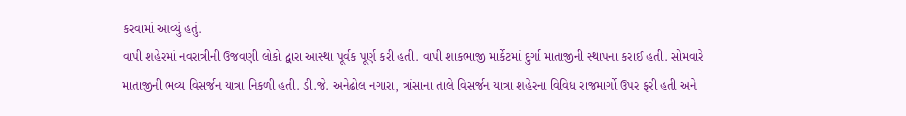કરવામાં આવ્‍યું હતું.
વાપી શહેરમાં નવરાત્રીની ઉજવણી લોકો દ્વારા આસ્‍થા પૂર્વક પૂર્ણ કરી હતી. વાપી શાકભાજી માર્કેટમાં દુર્ગા માતાજીની સ્‍થાપના કરાઈ હતી. સોમવારે માતાજીની ભવ્‍ય વિસર્જન યાત્રા નિકળી હતી. ડી.જે. અનેઢોલ નગારા, ત્રાંસાના તાલે વિસર્જન યાત્રા શહેરના વિવિધ રાજમાર્ગો ઉપર ફરી હતી અને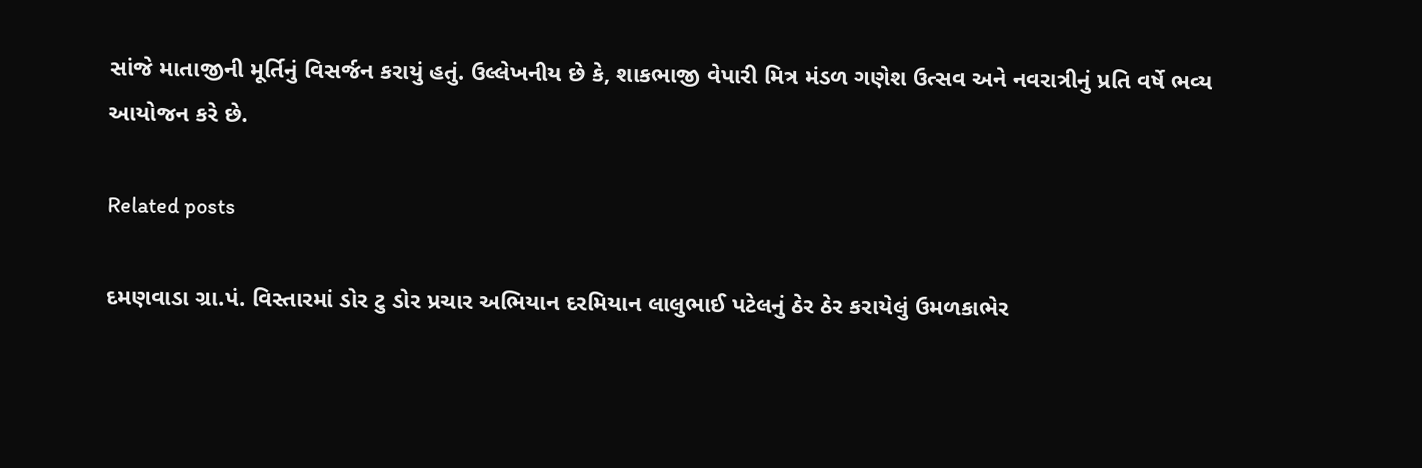સાંજે માતાજીની મૂર્તિનું વિસર્જન કરાયું હતું. ઉલ્લેખનીય છે કે, શાકભાજી વેપારી મિત્ર મંડળ ગણેશ ઉત્‍સવ અને નવરાત્રીનું પ્રતિ વર્ષે ભવ્‍ય આયોજન કરે છે.

Related posts

દમણવાડા ગ્રા.પં. વિસ્‍તારમાં ડોર ટુ ડોર પ્રચાર અભિયાન દરમિયાન લાલુભાઈ પટેલનું ઠેર ઠેર કરાયેલું ઉમળકાભેર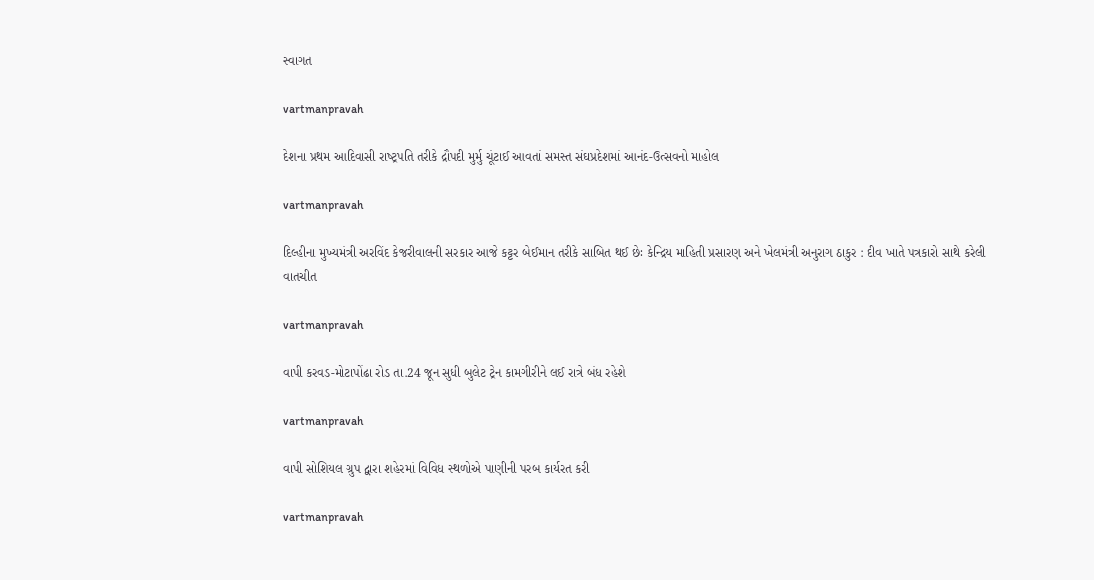સ્‍વાગત

vartmanpravah

દેશના પ્રથમ આદિવાસી રાષ્‍ટ્રપતિ તરીકે દ્રૌપદી મુર્મુ ચૂંટાઈ આવતાં સમસ્‍ત સંઘપ્રદેશમાં આનંદ-ઉત્‍સવનો માહોલ

vartmanpravah

દિલ્‍હીના મુખ્‍યમંત્રી અરવિંદ કેજરીવાલની સરકાર આજે કટ્ટર બેઈમાન તરીકે સાબિત થઈ છેઃ કેન્‍દ્રિય માહિતી પ્રસારણ અને ખેલમંત્રી અનુરાગ ઠાકુર : દીવ ખાતે પત્રકારો સાથે કરેલી વાતચીત

vartmanpravah

વાપી કરવડ-મોટાપોંઢા રોડ તા.24 જૂન સુધી બુલેટ ટ્રેન કામગીરીને લઈ રાત્રે બંધ રહેશે

vartmanpravah

વાપી સોશિયલ ગ્રુપ દ્વારા શહેરમાં વિવિધ સ્‍થળોએ પાણીની પરબ કાર્યરત કરી

vartmanpravah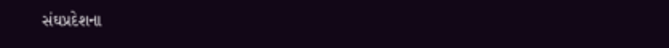સંઘપ્રદેશના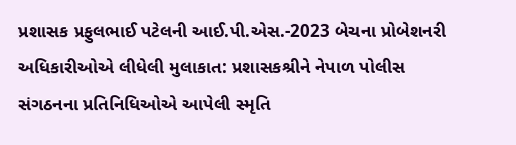પ્રશાસક પ્રફુલભાઈ પટેલની આઈ.પી.એસ.-2023 બેચના પ્રોબેશનરી અધિકારીઓએ લીધેલી મુલાકાત: પ્રશાસકશ્રીને નેપાળ પોલીસ સંગઠનના પ્રતિનિધિઓએ આપેલી સ્‍મૃતિ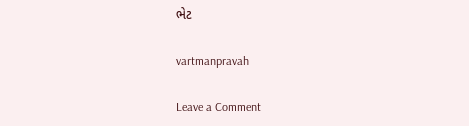ભેટ

vartmanpravah

Leave a Comment